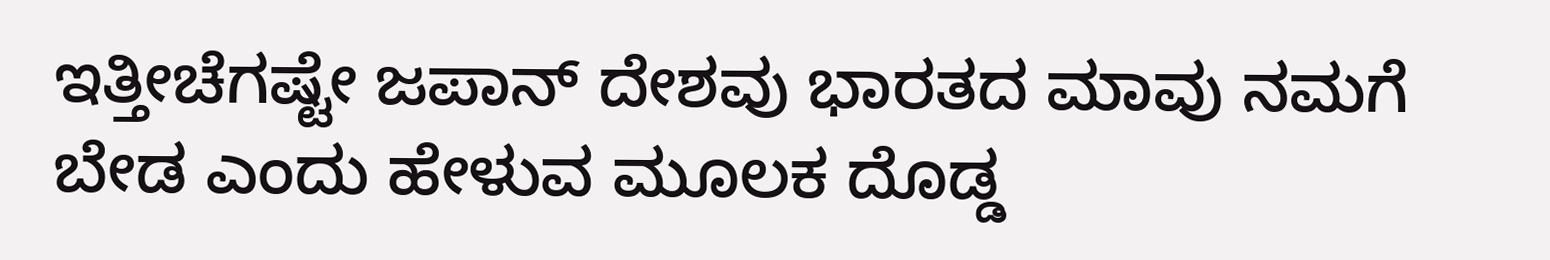ಇತ್ತೀಚೆಗಷ್ಟೇ ಜಪಾನ್ ದೇಶವು ಭಾರತದ ಮಾವು ನಮಗೆ ಬೇಡ ಎಂದು ಹೇಳುವ ಮೂಲಕ ದೊಡ್ಡ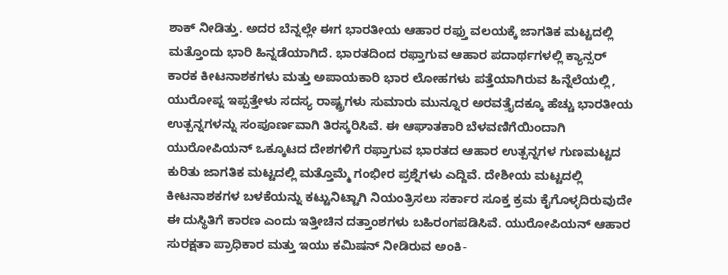ಶಾಕ್ ನೀಡಿತ್ತು. ಅದರ ಬೆನ್ನಲ್ಲೇ ಈಗ ಭಾರತೀಯ ಆಹಾರ ರಫ್ತು ವಲಯಕ್ಕೆ ಜಾಗತಿಕ ಮಟ್ಟದಲ್ಲಿ ಮತ್ತೊಂದು ಭಾರಿ ಹಿನ್ನಡೆಯಾಗಿದೆ. ಭಾರತದಿಂದ ರಫ್ತಾಗುವ ಆಹಾರ ಪದಾರ್ಥಗಳಲ್ಲಿ ಕ್ಯಾನ್ಸರ್ ಕಾರಕ ಕೀಟನಾಶಕಗಳು ಮತ್ತು ಅಪಾಯಕಾರಿ ಭಾರ ಲೋಹಗಳು ಪತ್ತೆಯಾಗಿರುವ ಹಿನ್ನೆಲೆಯಲ್ಲಿ, ಯುರೋಪ್ನ ಇಪ್ಪತ್ತೇಳು ಸದಸ್ಯ ರಾಷ್ಟ್ರಗಳು ಸುಮಾರು ಮುನ್ನೂರ ಅರವತ್ತೈದಕ್ಕೂ ಹೆಚ್ಚು ಭಾರತೀಯ ಉತ್ಪನ್ನಗಳನ್ನು ಸಂಪೂರ್ಣವಾಗಿ ತಿರಸ್ಕರಿಸಿವೆ. ಈ ಆಘಾತಕಾರಿ ಬೆಳವಣಿಗೆಯಿಂದಾಗಿ ಯುರೋಪಿಯನ್ ಒಕ್ಕೂಟದ ದೇಶಗಳಿಗೆ ರಫ್ತಾಗುವ ಭಾರತದ ಆಹಾರ ಉತ್ಪನ್ನಗಳ ಗುಣಮಟ್ಟದ ಕುರಿತು ಜಾಗತಿಕ ಮಟ್ಟದಲ್ಲಿ ಮತ್ತೊಮ್ಮೆ ಗಂಭೀರ ಪ್ರಶ್ನೆಗಳು ಎದ್ದಿವೆ. ದೇಶೀಯ ಮಟ್ಟದಲ್ಲಿ ಕೀಟನಾಶಕಗಳ ಬಳಕೆಯನ್ನು ಕಟ್ಟುನಿಟ್ಟಾಗಿ ನಿಯಂತ್ರಿಸಲು ಸರ್ಕಾರ ಸೂಕ್ತ ಕ್ರಮ ಕೈಗೊಳ್ಳದಿರುವುದೇ ಈ ದುಸ್ಥಿತಿಗೆ ಕಾರಣ ಎಂದು ಇತ್ತೀಚಿನ ದತ್ತಾಂಶಗಳು ಬಹಿರಂಗಪಡಿಸಿವೆ. ಯುರೋಪಿಯನ್ ಆಹಾರ ಸುರಕ್ಷತಾ ಪ್ರಾಧಿಕಾರ ಮತ್ತು ಇಯು ಕಮಿಷನ್ ನೀಡಿರುವ ಅಂಕಿ-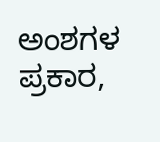ಅಂಶಗಳ ಪ್ರಕಾರ,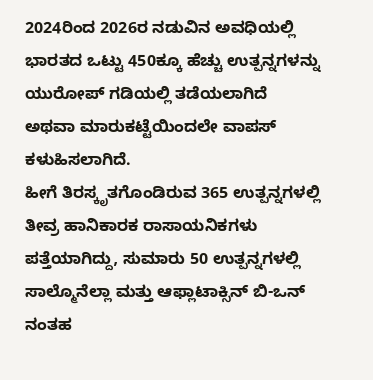2024ರಿಂದ 2026ರ ನಡುವಿನ ಅವಧಿಯಲ್ಲಿ ಭಾರತದ ಒಟ್ಟು 450ಕ್ಕೂ ಹೆಚ್ಚು ಉತ್ಪನ್ನಗಳನ್ನು ಯುರೋಪ್ ಗಡಿಯಲ್ಲಿ ತಡೆಯಲಾಗಿದೆ ಅಥವಾ ಮಾರುಕಟ್ಟೆಯಿಂದಲೇ ವಾಪಸ್ ಕಳುಹಿಸಲಾಗಿದೆ.
ಹೀಗೆ ತಿರಸ್ಕೃತಗೊಂಡಿರುವ 365 ಉತ್ಪನ್ನಗಳಲ್ಲಿ ತೀವ್ರ ಹಾನಿಕಾರಕ ರಾಸಾಯನಿಕಗಳು ಪತ್ತೆಯಾಗಿದ್ದು, ಸುಮಾರು 50 ಉತ್ಪನ್ನಗಳಲ್ಲಿ ಸಾಲ್ಮೊನೆಲ್ಲಾ ಮತ್ತು ಆಫ್ಲಾಟಾಕ್ಸಿನ್ ಬಿ-ಒನ್ ನಂತಹ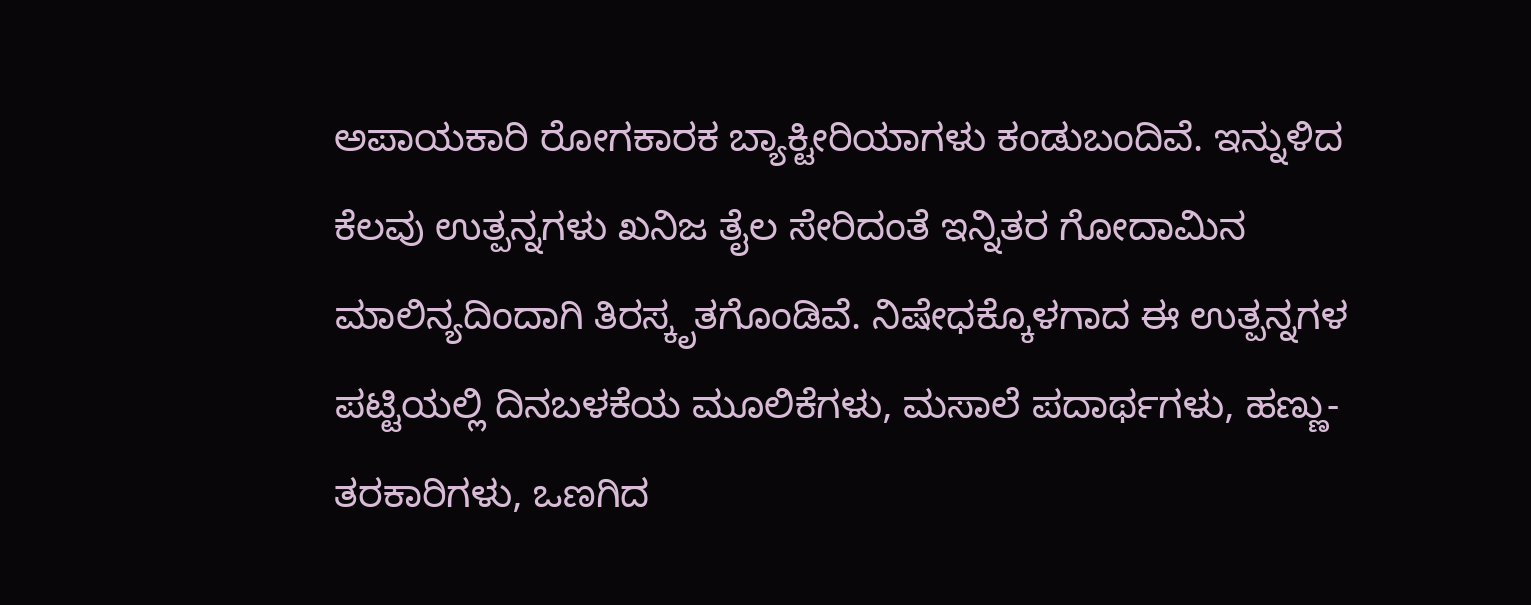ಅಪಾಯಕಾರಿ ರೋಗಕಾರಕ ಬ್ಯಾಕ್ಟೀರಿಯಾಗಳು ಕಂಡುಬಂದಿವೆ. ಇನ್ನುಳಿದ ಕೆಲವು ಉತ್ಪನ್ನಗಳು ಖನಿಜ ತೈಲ ಸೇರಿದಂತೆ ಇನ್ನಿತರ ಗೋದಾಮಿನ ಮಾಲಿನ್ಯದಿಂದಾಗಿ ತಿರಸ್ಕೃತಗೊಂಡಿವೆ. ನಿಷೇಧಕ್ಕೊಳಗಾದ ಈ ಉತ್ಪನ್ನಗಳ ಪಟ್ಟಿಯಲ್ಲಿ ದಿನಬಳಕೆಯ ಮೂಲಿಕೆಗಳು, ಮಸಾಲೆ ಪದಾರ್ಥಗಳು, ಹಣ್ಣು-ತರಕಾರಿಗಳು, ಒಣಗಿದ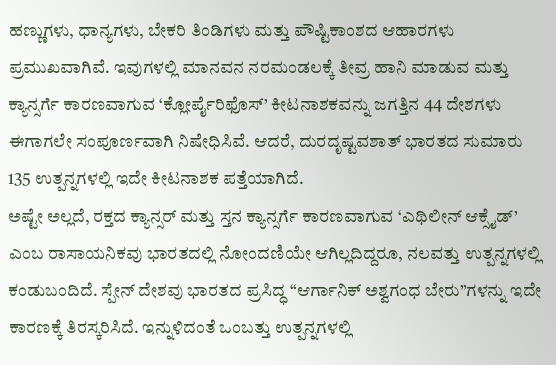ಹಣ್ಣುಗಳು, ಧಾನ್ಯಗಳು, ಬೇಕರಿ ತಿಂಡಿಗಳು ಮತ್ತು ಪೌಷ್ಟಿಕಾಂಶದ ಆಹಾರಗಳು ಪ್ರಮುಖವಾಗಿವೆ. ಇವುಗಳಲ್ಲಿ ಮಾನವನ ನರಮಂಡಲಕ್ಕೆ ತೀವ್ರ ಹಾನಿ ಮಾಡುವ ಮತ್ತು ಕ್ಯಾನ್ಸರ್ಗೆ ಕಾರಣವಾಗುವ ‘ಕ್ಲೋರ್ಪೈರಿಫೊಸ್’ ಕೀಟನಾಶಕವನ್ನು ಜಗತ್ತಿನ 44 ದೇಶಗಳು ಈಗಾಗಲೇ ಸಂಪೂರ್ಣವಾಗಿ ನಿಷೇಧಿಸಿವೆ. ಆದರೆ, ದುರದೃಷ್ಟವಶಾತ್ ಭಾರತದ ಸುಮಾರು 135 ಉತ್ಪನ್ನಗಳಲ್ಲಿ ಇದೇ ಕೀಟನಾಶಕ ಪತ್ತೆಯಾಗಿದೆ.
ಅಷ್ಟೇ ಅಲ್ಲದೆ, ರಕ್ತದ ಕ್ಯಾನ್ಸರ್ ಮತ್ತು ಸ್ತನ ಕ್ಯಾನ್ಸರ್ಗೆ ಕಾರಣವಾಗುವ ‘ಎಥಿಲೀನ್ ಆಕ್ಸೈಡ್’ ಎಂಬ ರಾಸಾಯನಿಕವು ಭಾರತದಲ್ಲಿ ನೋಂದಣಿಯೇ ಆಗಿಲ್ಲದಿದ್ದರೂ, ನಲವತ್ತು ಉತ್ಪನ್ನಗಳಲ್ಲಿ ಕಂಡುಬಂದಿದೆ. ಸ್ಪೇನ್ ದೇಶವು ಭಾರತದ ಪ್ರಸಿದ್ಧ “ಆರ್ಗಾನಿಕ್ ಅಶ್ವಗಂಧ ಬೇರು”ಗಳನ್ನು ಇದೇ ಕಾರಣಕ್ಕೆ ತಿರಸ್ಕರಿಸಿದೆ. ಇನ್ನುಳಿದಂತೆ ಒಂಬತ್ತು ಉತ್ಪನ್ನಗಳಲ್ಲಿ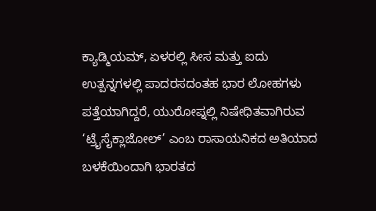ಕ್ಯಾಡ್ಮಿಯಮ್, ಏಳರಲ್ಲಿ ಸೀಸ ಮತ್ತು ಐದು ಉತ್ಪನ್ನಗಳಲ್ಲಿ ಪಾದರಸದಂತಹ ಭಾರ ಲೋಹಗಳು ಪತ್ತೆಯಾಗಿದ್ದರೆ, ಯುರೋಪ್ನಲ್ಲಿ ನಿಷೇಧಿತವಾಗಿರುವ ‘ಟ್ರೈಸೈಕ್ಲಾಜೋಲ್’ ಎಂಬ ರಾಸಾಯನಿಕದ ಅತಿಯಾದ ಬಳಕೆಯಿಂದಾಗಿ ಭಾರತದ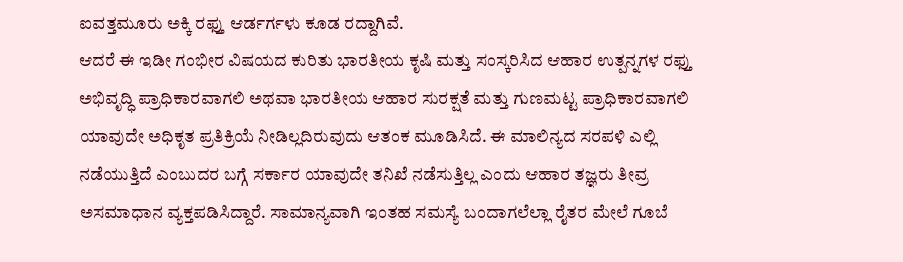ಐವತ್ತಮೂರು ಅಕ್ಕಿ ರಫ್ತು ಆರ್ಡರ್ಗಳು ಕೂಡ ರದ್ದಾಗಿವೆ.
ಆದರೆ ಈ ಇಡೀ ಗಂಭೀರ ವಿಷಯದ ಕುರಿತು ಭಾರತೀಯ ಕೃಷಿ ಮತ್ತು ಸಂಸ್ಕರಿಸಿದ ಆಹಾರ ಉತ್ಪನ್ನಗಳ ರಫ್ತು ಅಭಿವೃದ್ಧಿ ಪ್ರಾಧಿಕಾರವಾಗಲಿ ಅಥವಾ ಭಾರತೀಯ ಆಹಾರ ಸುರಕ್ಷತೆ ಮತ್ತು ಗುಣಮಟ್ಟ ಪ್ರಾಧಿಕಾರವಾಗಲಿ ಯಾವುದೇ ಅಧಿಕೃತ ಪ್ರತಿಕ್ರಿಯೆ ನೀಡಿಲ್ಲದಿರುವುದು ಆತಂಕ ಮೂಡಿಸಿದೆ. ಈ ಮಾಲಿನ್ಯದ ಸರಪಳಿ ಎಲ್ಲಿ ನಡೆಯುತ್ತಿದೆ ಎಂಬುದರ ಬಗ್ಗೆ ಸರ್ಕಾರ ಯಾವುದೇ ತನಿಖೆ ನಡೆಸುತ್ತಿಲ್ಲ ಎಂದು ಆಹಾರ ತಜ್ಞರು ತೀವ್ರ ಅಸಮಾಧಾನ ವ್ಯಕ್ತಪಡಿಸಿದ್ದಾರೆ. ಸಾಮಾನ್ಯವಾಗಿ ಇಂತಹ ಸಮಸ್ಯೆ ಬಂದಾಗಲೆಲ್ಲಾ ರೈತರ ಮೇಲೆ ಗೂಬೆ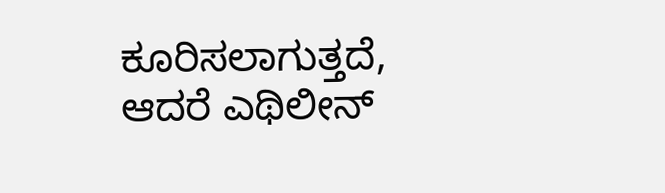ಕೂರಿಸಲಾಗುತ್ತದೆ, ಆದರೆ ಎಥಿಲೀನ್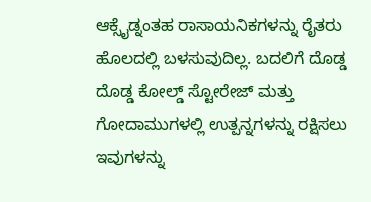ಆಕ್ಸೈಡ್ನಂತಹ ರಾಸಾಯನಿಕಗಳನ್ನು ರೈತರು ಹೊಲದಲ್ಲಿ ಬಳಸುವುದಿಲ್ಲ. ಬದಲಿಗೆ ದೊಡ್ಡ ದೊಡ್ಡ ಕೋಲ್ಡ್ ಸ್ಟೋರೇಜ್ ಮತ್ತು ಗೋದಾಮುಗಳಲ್ಲಿ ಉತ್ಪನ್ನಗಳನ್ನು ರಕ್ಷಿಸಲು ಇವುಗಳನ್ನು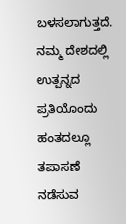ಬಳಸಲಾಗುತ್ತದೆ. ನಮ್ಮ ದೇಶದಲ್ಲಿ ಉತ್ಪನ್ನದ ಪ್ರತಿಯೊಂದು ಹಂತದಲ್ಲೂ ತಪಾಸಣೆ ನಡೆಸುವ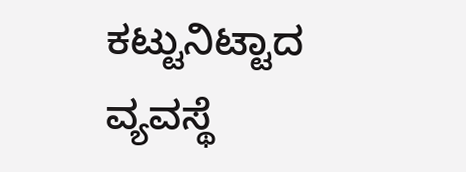ಕಟ್ಟುನಿಟ್ಟಾದ ವ್ಯವಸ್ಥೆ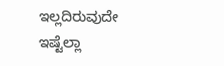ಇಲ್ಲದಿರುವುದೇ ಇಷ್ಟೆಲ್ಲಾ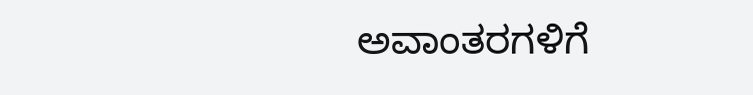ಅವಾಂತರಗಳಿಗೆ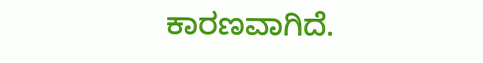ಕಾರಣವಾಗಿದೆ.